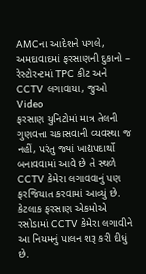AMCના આદેશને પગલે, અમદાવાદમાં ફરસાણની દુકાનો – રેસ્ટોરન્ટમાં TPC કીટ અને CCTV લગાવાયા, જુઓ Video
ફરસાણ યુનિટોમાં માત્ર તેલની ગુણવત્તા ચકાસવાની વ્યવસ્થા જ નહીં, પરંતુ જ્યાં ખાદ્યપદાર્થો બનાવવામાં આવે છે તે સ્થળે CCTV કેમેરા લગાવવાનું પણ ફરજિયાત કરવામાં આવ્યું છે. કેટલાક ફરસાણ એકમોએ રસોડામાં CCTV કેમેરા લગાવીને આ નિયમનું પાલન શરૂ કરી દીધું છે.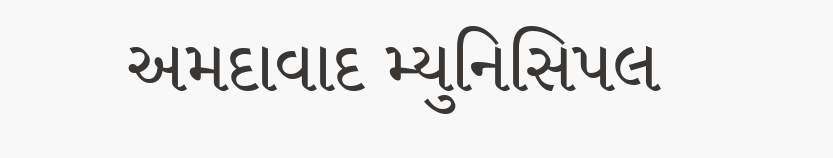અમદાવાદ મ્યુનિસિપલ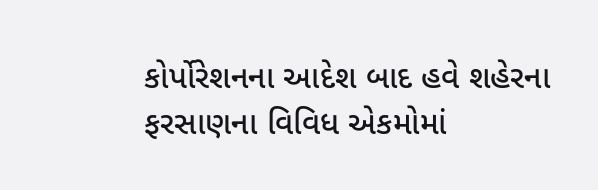કોર્પોરેશનના આદેશ બાદ હવે શહેરના ફરસાણના વિવિધ એકમોમાં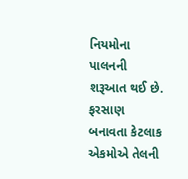નિયમોના પાલનની શરૂઆત થઈ છે. ફરસાણ બનાવતા કેટલાક એકમોએ તેલની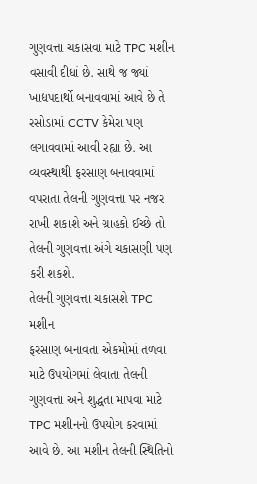ગુણવત્તા ચકાસવા માટે TPC મશીન વસાવી દીધાં છે. સાથે જ જ્યાં ખાદ્યપદાર્થો બનાવવામાં આવે છે તે રસોડામાં CCTV કેમેરા પણ લગાવવામાં આવી રહ્યા છે. આ વ્યવસ્થાથી ફરસાણ બનાવવામાં વપરાતા તેલની ગુણવત્તા પર નજર રાખી શકાશે અને ગ્રાહકો ઈચ્છે તો તેલની ગુણવત્તા અંગે ચકાસણી પણ કરી શકશે.
તેલની ગુણવત્તા ચકાસશે TPC મશીન
ફરસાણ બનાવતા એકમોમાં તળવા માટે ઉપયોગમાં લેવાતા તેલની ગુણવત્તા અને શુદ્ધતા માપવા માટે TPC મશીનનો ઉપયોગ કરવામાં આવે છે. આ મશીન તેલની સ્થિતિનો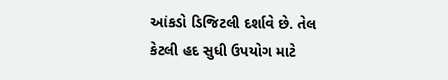આંકડો ડિજિટલી દર્શાવે છે. તેલ કેટલી હદ સુધી ઉપયોગ માટે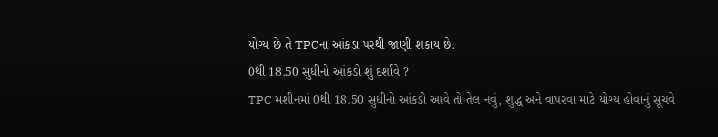યોગ્ય છે તે TPCના આંકડા પરથી જાણી શકાય છે.
0થી 18.50 સુધીનો આંકડો શું દર્શાવે ?
TPC મશીનમાં 0થી 18.50 સુધીનો આંકડો આવે તો તેલ નવું, શુદ્ધ અને વાપરવા માટે યોગ્ય હોવાનું સૂચવે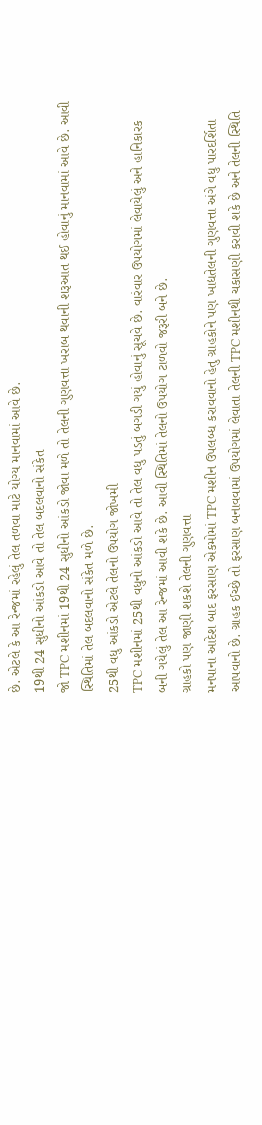છે. એટલે કે આ રેન્જમાં રહેલું તેલ તળવા માટે યોગ્ય માનવામાં આવે છે.
19થી 24 સુધીનો આંકડો આવે તો તેલ બદલવાનો સંકેત
જો TPC મશીનમાં 19થી 24 સુધીનો આંકડો જોવા મળે તો તેલની ગુણવત્તા ખરાબ થવાની શરૂઆત થઈ હોવાનું માનવામાં આવે છે. આવી સ્થિતિમાં તેલ બદલવાનો સંકેત મળે છે.
25થી વધુ આંકડો એટલે તેલનો ઉપયોગ જોખમી
TPC મશીનમાં 25થી વધુનો આંકડો આવે તો તેલ વધુ પડતું બગડી ગયું હોવાનું સૂચવે છે. વારંવાર ઉપયોગમાં લેવાયેલું અને હાનિકારક બની ગયેલું તેલ આ રેન્જમાં આવી શકે છે. આવી સ્થિતિમાં તેલનો ઉપયોગ ટાળવો જરૂરી બને છે.
ગ્રાહકો પણ જાણી શકશે તેલની ગુણવત્તા
મનપાના આદેશ બાદ ફરસાણ એકમોમાં TPC મશીન ઉપલબ્ધ કરાવવાનો હેતુ ગ્રાહકોને પણ ખાદ્યતેલની ગુણવત્તા અંગે વધુ પારદર્શિતા આપવાનો છે. ગ્રાહક ઈચ્છે તો ફરસાણ બનાવવામાં ઉપયોગમાં લેવાતા તેલની TPC મશીનથી ચકાસણી કરાવી શકે છે અને તેલની સ્થિતિ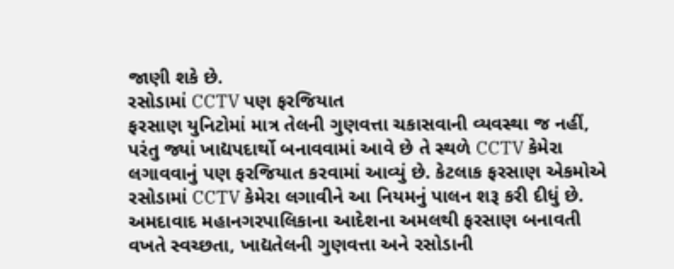જાણી શકે છે.
રસોડામાં CCTV પણ ફરજિયાત
ફરસાણ યુનિટોમાં માત્ર તેલની ગુણવત્તા ચકાસવાની વ્યવસ્થા જ નહીં, પરંતુ જ્યાં ખાદ્યપદાર્થો બનાવવામાં આવે છે તે સ્થળે CCTV કેમેરા લગાવવાનું પણ ફરજિયાત કરવામાં આવ્યું છે. કેટલાક ફરસાણ એકમોએ રસોડામાં CCTV કેમેરા લગાવીને આ નિયમનું પાલન શરૂ કરી દીધું છે.
અમદાવાદ મહાનગરપાલિકાના આદેશના અમલથી ફરસાણ બનાવતી વખતે સ્વચ્છતા, ખાદ્યતેલની ગુણવત્તા અને રસોડાની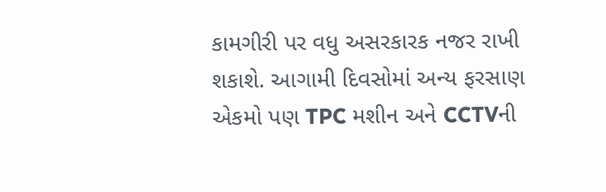કામગીરી પર વધુ અસરકારક નજર રાખી શકાશે. આગામી દિવસોમાં અન્ય ફરસાણ એકમો પણ TPC મશીન અને CCTVની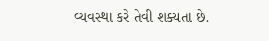વ્યવસ્થા કરે તેવી શક્યતા છે.